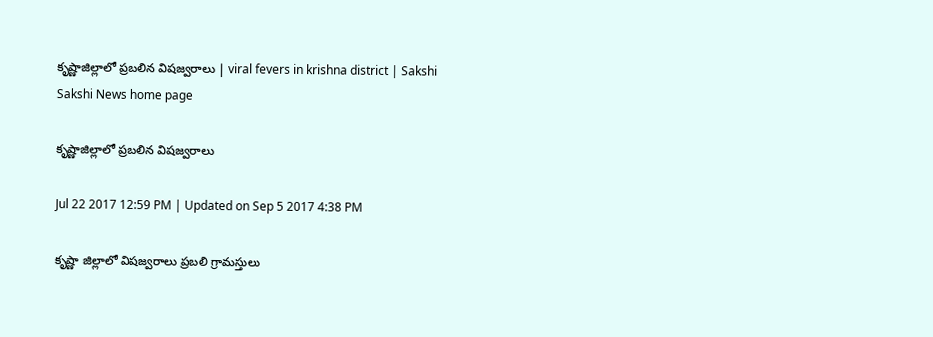కృష్ణాజిల్లాలో ప్రబలిన విషజ్వరాలు | viral fevers in krishna district | Sakshi
Sakshi News home page

కృష్ణాజిల్లాలో ప్రబలిన విషజ్వరాలు

Jul 22 2017 12:59 PM | Updated on Sep 5 2017 4:38 PM

కృష్ణా జిల్లాలో విషజ్వరాలు ప్రబలి గ్రామస్తులు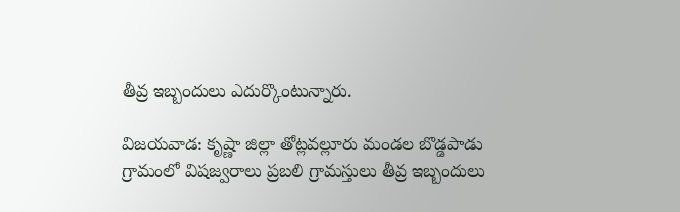తీవ్ర ఇబ్బందులు ఎదుర్కొంటున్నారు.

విజయవాడ: కృష్ణా జిల్లా తోట్లవల్లూరు మండల బొడ్డపాడు గ్రామంలో విషజ్వరాలు ప్రబలి గ్రామస్తులు తీవ్ర ఇబ్బందులు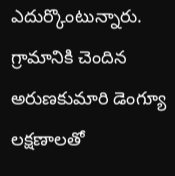ఎదుర్కొంటున్నారు. గ్రామానికి చెందిన అరుణకుమారి డెంగ్యూ లక్షణాలతో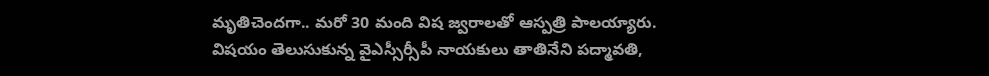మృతిచెందగా.. మరో 30 మంది విష జ్వరాలతో ఆస్పత్రి పాలయ్యారు. విషయం తెలుసుకున్న వైఎస్సీ‍ర్సీపీ నాయకులు తాతినేని పద్మావతి,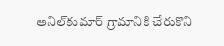అనిల్‌కుమార్‌ గ్రామానికి చేరుకొని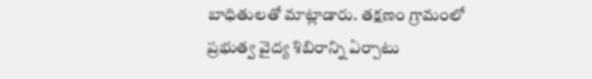బాధితులతో మాట్లాడారు. తక్షణం గ్రామంలో ప్రభుత్వ వైద్య శిబిరాన్ని ఏర్పాటు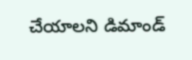చేయాలని డిమాండ్‌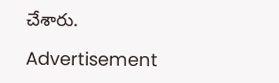చేశారు.

Advertisement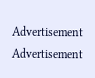Advertisement
Advertisement